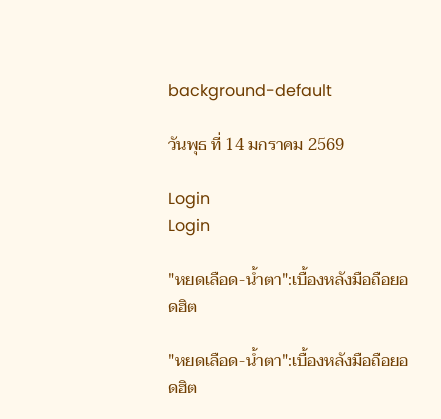background-default

วันพุธ ที่ 14 มกราคม 2569

Login
Login

"หยดเลือด-น้ำตา":เบื้องหลังมือถือยอดฮิต

"หยดเลือด-น้ำตา":เบื้องหลังมือถือยอดฮิต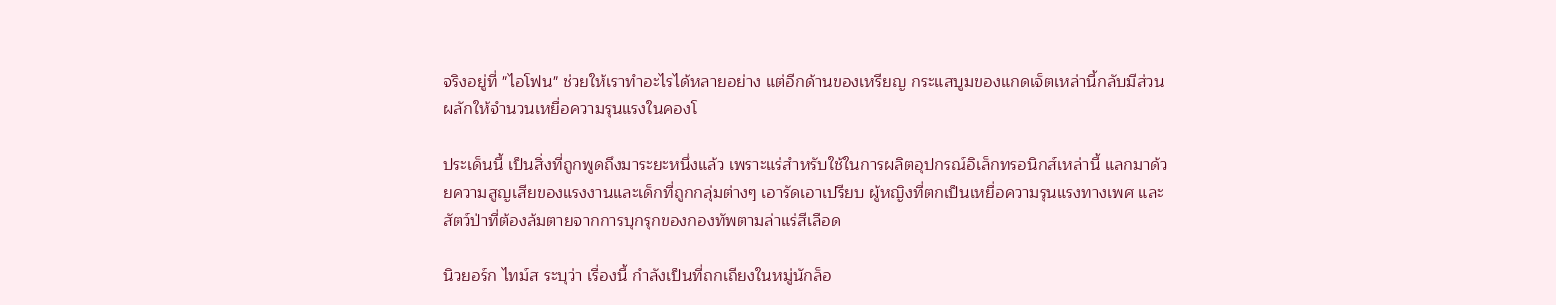จริงอยู่ที่ "ไอโฟน" ช่วยให้เราทำอะไรได้หลายอย่าง แต่อีกด้านของเหรียญ กระแสบูมของแกดเจ็ตเหล่านี้กลับมีส่วนผลักให้จำนวนเหยื่อความรุนแรงในคองโ

ประเด็นนี้ เป็นสิ่งที่ถูกพูดถึงมาระยะหนึ่งแล้ว เพราะแร่สำหรับใช้ในการผลิตอุปกรณ์อิเล็กทรอนิกส์เหล่านี้ แลกมาด้วยความสูญเสียของแรงงานและเด็กที่ถูกกลุ่มต่างๆ เอารัดเอาเปรียบ ผู้หญิงที่ตกเป็นเหยื่อความรุนแรงทางเพศ และสัตว์ป่าที่ต้องล้มตายจากการบุกรุกของกองทัพตามล่าแร่สีเลือด

นิวยอร์ก ไทม์ส ระบุว่า เรื่องนี้ กำลังเป็นที่ถกเถียงในหมู่นักล็อ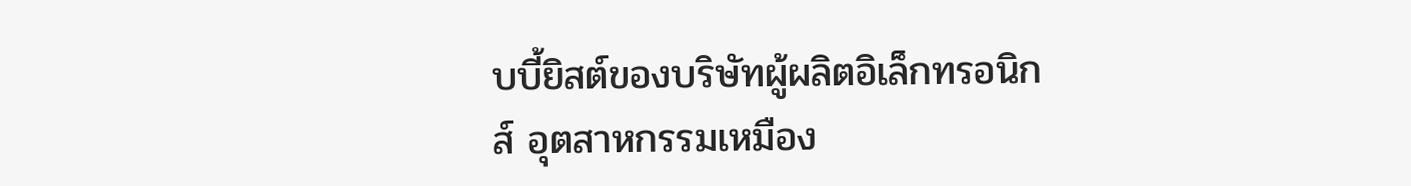บบี้ยิสต์ของบริษัทผู้ผลิตอิเล็กทรอนิกส์ อุตสาหกรรมเหมือง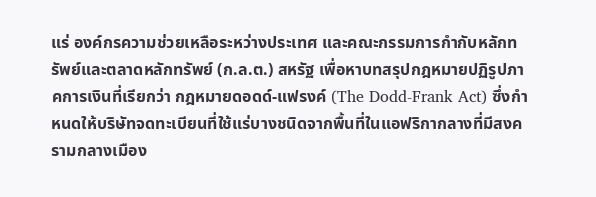แร่ องค์กรความช่วยเหลือระหว่างประเทศ และคณะกรรมการกำกับหลักทรัพย์และตลาดหลักทรัพย์ (ก.ล.ต.) สหรัฐ เพื่อหาบทสรุปกฎหมายปฏิรูปภาคการเงินที่เรียกว่า กฎหมายดอดด์-แฟรงค์ (The Dodd-Frank Act) ซึ่งกำหนดให้บริษัทจดทะเบียนที่ใช้แร่บางชนิดจากพื้นที่ในแอฟริกากลางที่มีสงครามกลางเมือง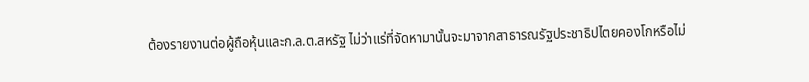ต้องรายงานต่อผู้ถือหุ้นและก.ล.ต.สหรัฐ ไม่ว่าแร่ที่จัดหามานั้นจะมาจากสาธารณรัฐประชาธิปไตยคองโกหรือไม่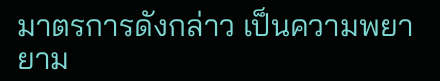มาตรการดังกล่าว เป็นความพยายาม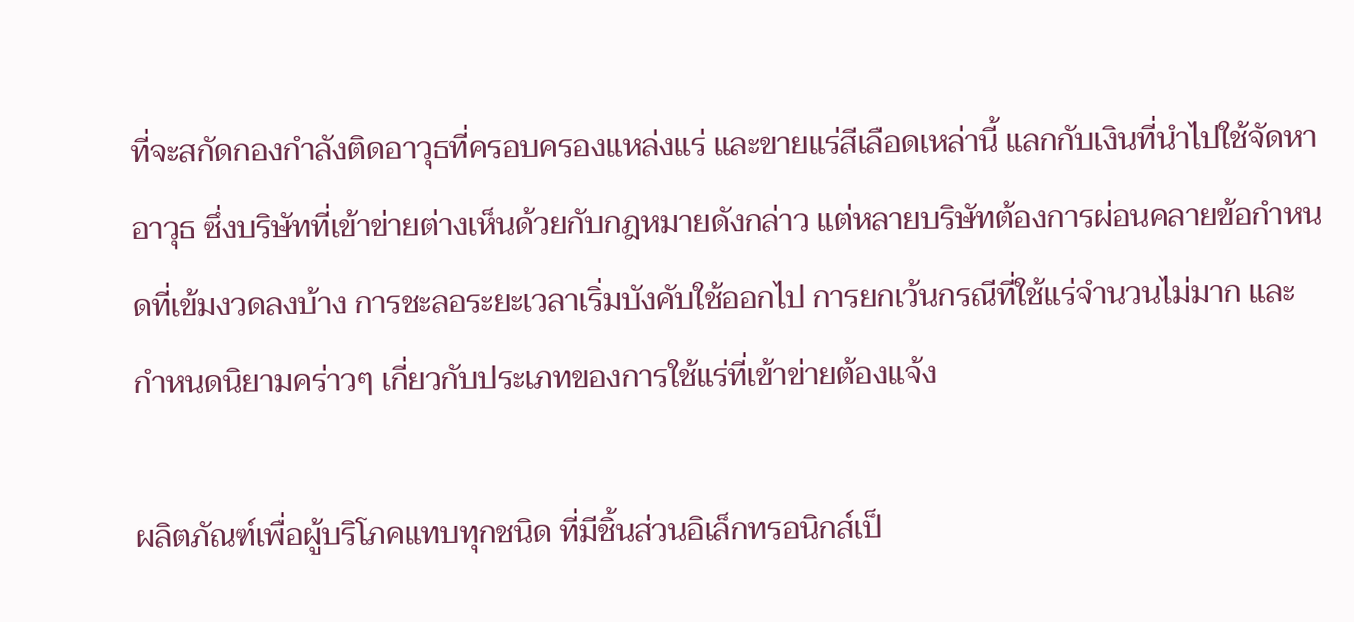ที่จะสกัดกองกำลังติดอาวุธที่ครอบครองแหล่งแร่ และขายแร่สีเลือดเหล่านี้ แลกกับเงินที่นำไปใช้จัดหาอาวุธ ซึ่งบริษัทที่เข้าข่ายต่างเห็นด้วยกับกฎหมายดังกล่าว แต่หลายบริษัทต้องการผ่อนคลายข้อกำหนดที่เข้มงวดลงบ้าง การชะลอระยะเวลาเริ่มบังคับใช้ออกไป การยกเว้นกรณีที่ใช้แร่จำนวนไม่มาก และกำหนดนิยามคร่าวๆ เกี่ยวกับประเภทของการใช้แร่ที่เข้าข่ายต้องแจ้ง

ผลิตภัณฑ์เพื่อผู้บริโภคแทบทุกชนิด ที่มีชิ้นส่วนอิเล็กทรอนิกส์เป็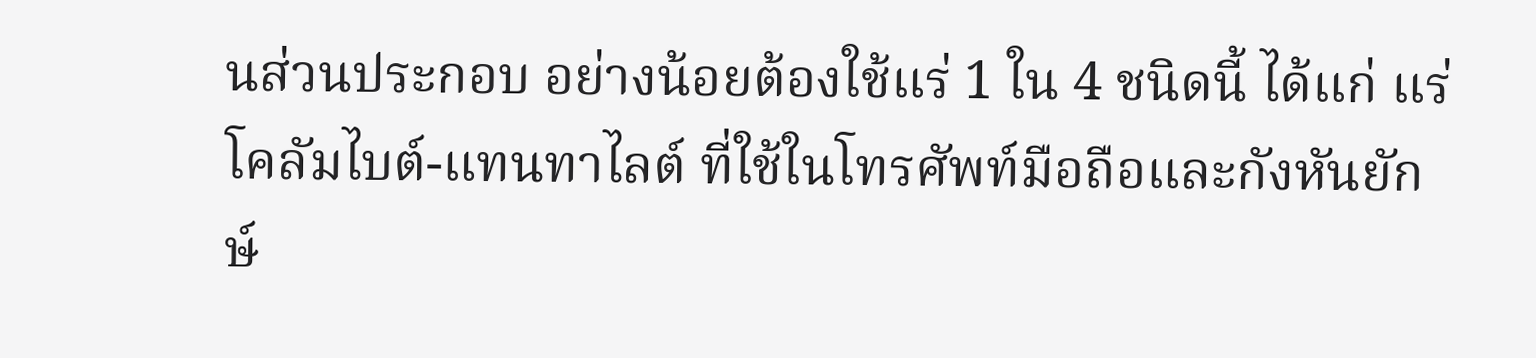นส่วนประกอบ อย่างน้อยต้องใช้แร่ 1 ใน 4 ชนิดนี้ ได้แก่ แร่โคลัมไบต์-แทนทาไลต์ ที่ใช้ในโทรศัพท์มือถือและกังหันยักษ์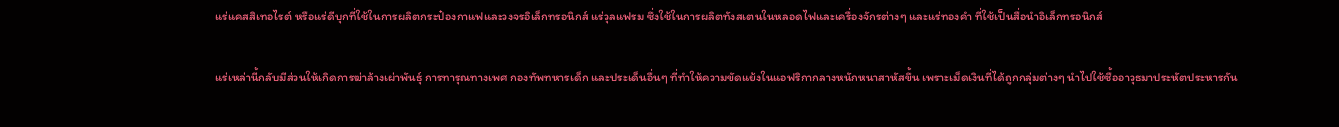แร่แคสสิเทอไรต์ หรือแร่ดีบุกที่ใช้ในการผลิตกระป๋องกาแฟและวงจรอิเล็กทรอนิกส์ แร่วุลแฟรม ซึ่งใช้ในการผลิตทังสเตนในหลอดไฟและเครื่องจักรต่างๆ และแร่ทองคำ ที่ใช้เป็นสื่อนำอิเล็กทรอนิกส์

แร่เหล่านี้กลับมีส่วนให้เกิดการฆ่าล้างเผ่าพันธุ์ การทารุณทางเพศ กองทัพทหารเด็ก และประเด็นอื่นๆ ที่ทำให้ความขัดแย้งในแอฟริกากลางหนักหนาสาหัสขึ้น เพราะเม็ดเงินที่ได้ถูกกลุ่มต่างๆ นำไปใช้ซื้ออาวุธมาประหัตประหารกัน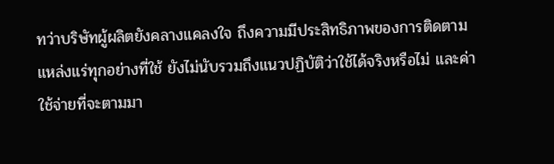ทว่าบริษัทผู้ผลิตยังคลางแคลงใจ ถึงความมีประสิทธิภาพของการติดตามแหล่งแร่ทุกอย่างที่ใช้ ยังไม่นับรวมถึงแนวปฏิบัติว่าใช้ได้จริงหรือไม่ และค่าใช้จ่ายที่จะตามมา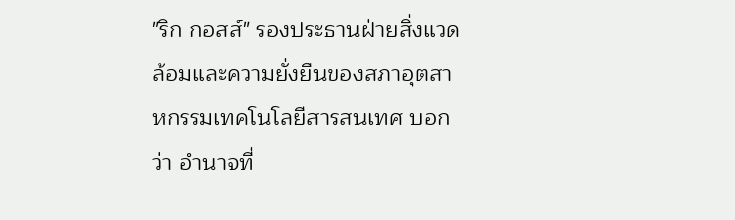"ริก กอสส์" รองประธานฝ่ายสิ่งแวดล้อมและความยั่งยืนของสภาอุตสาหกรรมเทคโนโลยีสารสนเทศ บอกว่า อำนาจที่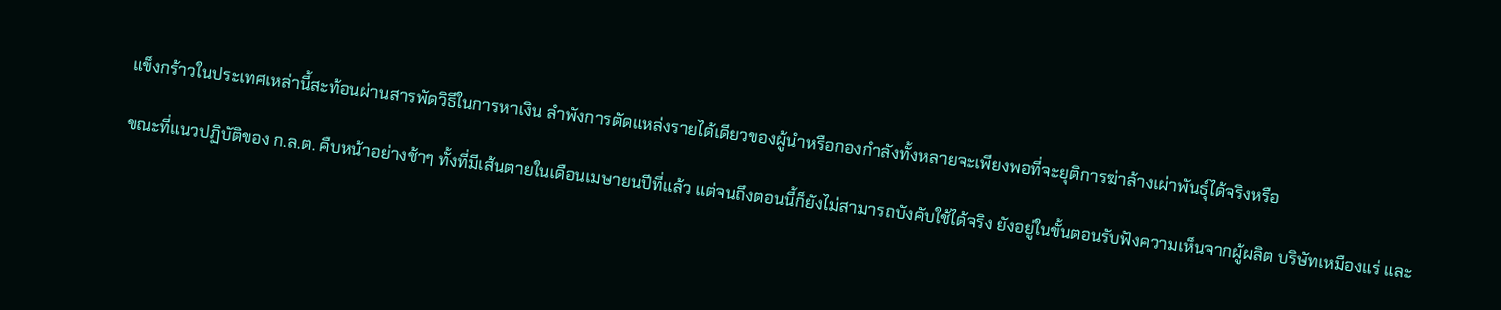แข็งกร้าวในประเทศเหล่านี้สะท้อนผ่านสารพัดวิธีในการหาเงิน ลำพังการตัดแหล่งรายได้เดียวของผู้นำหรือกองกำลังทั้งหลายจะเพียงพอที่จะยุติการฆ่าล้างเผ่าพันธุ์ได้จริงหรือ

ขณะที่แนวปฏิบัติของ ก.ล.ต. คืบหน้าอย่างช้าๆ ทั้งที่มีเส้นตายในเดือนเมษายนปีที่แล้ว แต่จนถึงตอนนี้ก็ยังไม่สามารถบังคับใช้ได้จริง ยังอยู่ในขั้นตอนรับฟังความเห็นจากผู้ผลิต บริษัทเหมืองแร่ และ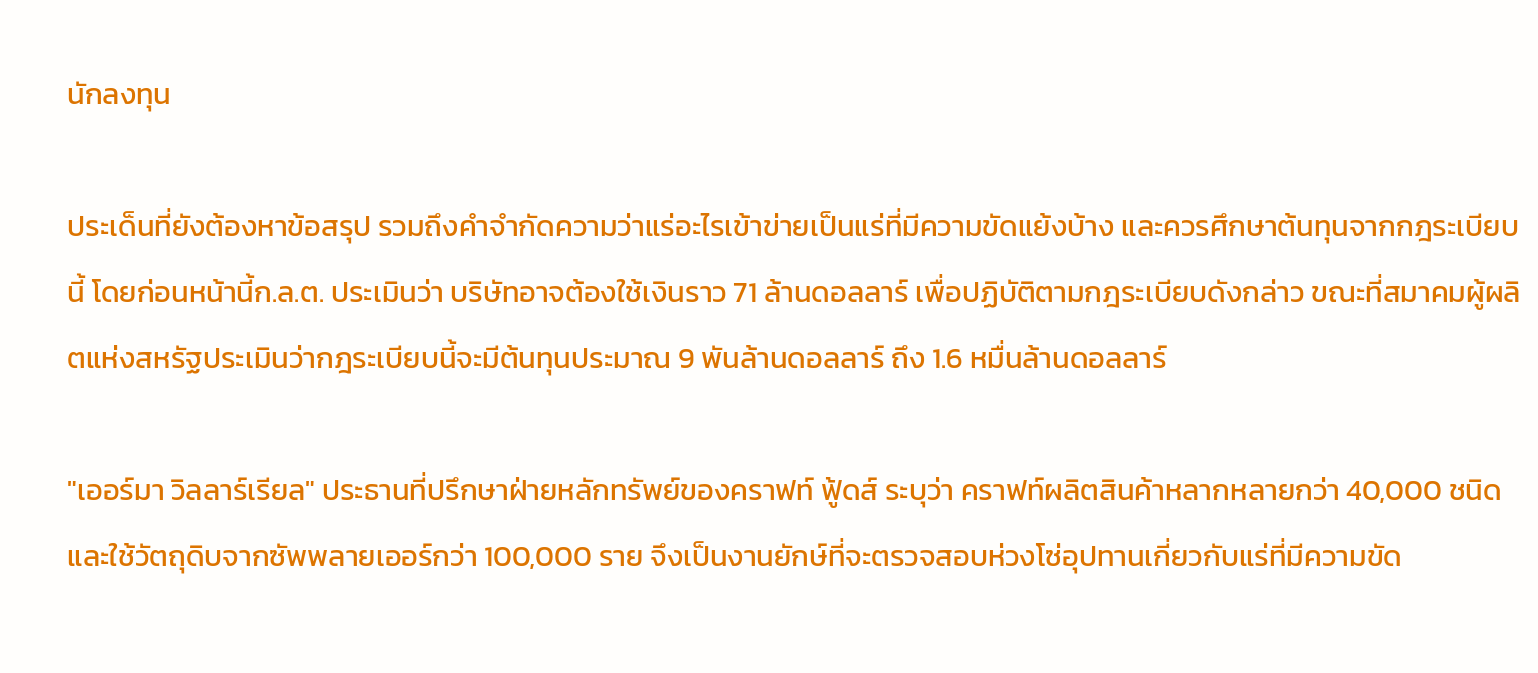นักลงทุน

ประเด็นที่ยังต้องหาข้อสรุป รวมถึงคำจำกัดความว่าแร่อะไรเข้าข่ายเป็นแร่ที่มีความขัดแย้งบ้าง และควรศึกษาต้นทุนจากกฎระเบียบนี้ โดยก่อนหน้านี้ก.ล.ต. ประเมินว่า บริษัทอาจต้องใช้เงินราว 71 ล้านดอลลาร์ เพื่อปฏิบัติตามกฎระเบียบดังกล่าว ขณะที่สมาคมผู้ผลิตแห่งสหรัฐประเมินว่ากฎระเบียบนี้จะมีต้นทุนประมาณ 9 พันล้านดอลลาร์ ถึง 1.6 หมื่นล้านดอลลาร์

"เออร์มา วิลลาร์เรียล" ประธานที่ปรึกษาฝ่ายหลักทรัพย์ของคราฟท์ ฟู้ดส์ ระบุว่า คราฟท์ผลิตสินค้าหลากหลายกว่า 40,000 ชนิด และใช้วัตถุดิบจากซัพพลายเออร์กว่า 100,000 ราย จึงเป็นงานยักษ์ที่จะตรวจสอบห่วงโซ่อุปทานเกี่ยวกับแร่ที่มีความขัด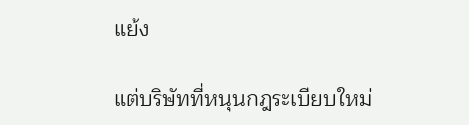แย้ง

แต่บริษัทที่หนุนกฎระเบียบใหม่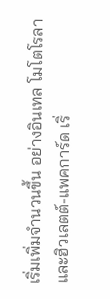เริ่มเพิ่มจำนวนขึ้น อย่างอินเทล โมโตโรลา และฮิวเลตต์-แพคการ์ด เริ่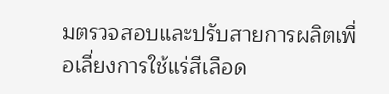มตรวจสอบและปรับสายการผลิตเพื่อเลี่ยงการใช้แร่สีเลือด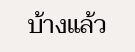บ้างแล้ว